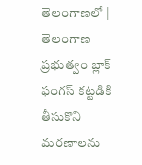తెలంగాణలో | తెలంగాణ ప్రభుత్వం బ్లాక్ ఫంగస్ కట్టడికి తీసుకొని మరణాలను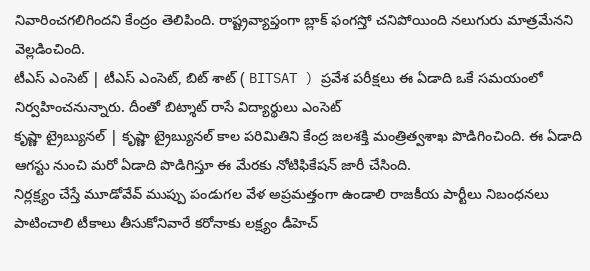నివారించగలిగిందని కేంద్రం తెలిపింది. రాష్ట్రవ్యాప్తంగా బ్లాక్ ఫంగస్తో చనిపోయింది నలుగురు మాత్రమేనని వెల్లడించింది.
టీఎస్ ఎంసెట్ | టీఎస్ ఎంసెట్, బిట్ శాట్ ( BITSAT ) ప్రవేశ పరీక్షలు ఈ ఏడాది ఒకే సమయంలో నిర్వహించనున్నారు. దీంతో బిట్శాట్ రాసే విద్యార్థులు ఎంసెట్
కృష్ణా ట్రైబ్యునల్ | కృష్ణా ట్రైబ్యునల్ కాల పరిమితిని కేంద్ర జలశక్తి మంత్రిత్వశాఖ పొడిగించింది. ఈ ఏడాది ఆగస్టు నుంచి మరో ఏడాది పొడిగిస్తూ ఈ మేరకు నోటిఫికేషన్ జారీ చేసింది.
నిర్లక్ష్యం చేస్తే మూడోవేవ్ ముప్పు పండుగల వేళ అప్రమత్తంగా ఉండాలి రాజకీయ పార్టీలు నిబంధనలు పాటించాలి టీకాలు తీసుకోనివారే కరోనాకు లక్ష్యం డీహెచ్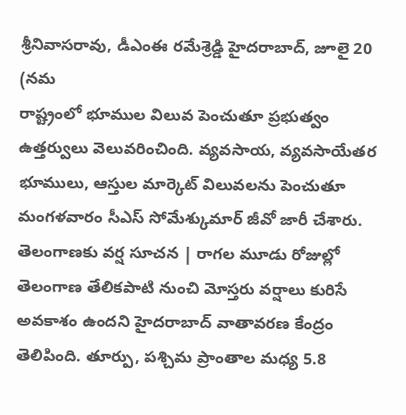శ్రీనివాసరావు, డీఎంఈ రమేశ్రెడ్డి హైదరాబాద్, జూలై 20 (నమ
రాష్ట్రంలో భూముల విలువ పెంచుతూ ప్రభుత్వం ఉత్తర్వులు వెలువరించింది. వ్యవసాయ, వ్యవసాయేతర భూములు, ఆస్తుల మార్కెట్ విలువలను పెంచుతూ మంగళవారం సీఎస్ సోమేశ్కుమార్ జీవో జారీ చేశారు.
తెలంగాణకు వర్ష సూచన | రాగల మూడు రోజుల్లో తెలంగాణ తేలికపాటి నుంచి మోస్తరు వర్షాలు కురిసే అవకాశం ఉందని హైదరాబాద్ వాతావరణ కేంద్రం తెలిపింది. తూర్పు, పశ్చిమ ప్రాంతాల మధ్య 5.8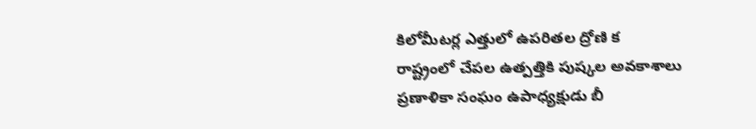కిలోమీటర్ల ఎత్తులో ఉపరితల ద్రోణి క
రాష్ట్రంలో చేపల ఉత్పత్తికి పుష్కల అవకాశాలు ప్రణాళికా సంఘం ఉపాధ్యక్షుడు బీ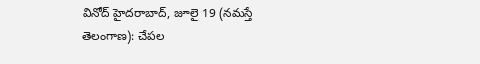వినోద్ హైదరాబాద్, జూలై 19 (నమస్తే తెలంగాణ): చేపల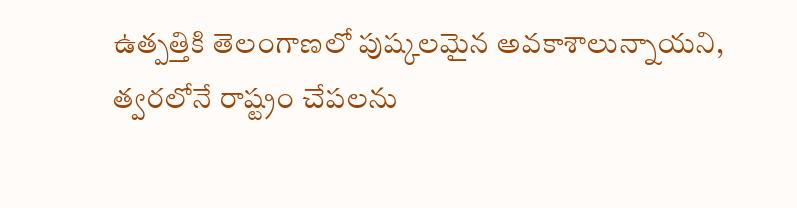ఉత్పత్తికి తెలంగాణలో పుష్కలమైన అవకాశాలున్నాయని, త్వరలోనే రాష్ట్రం చేపలను